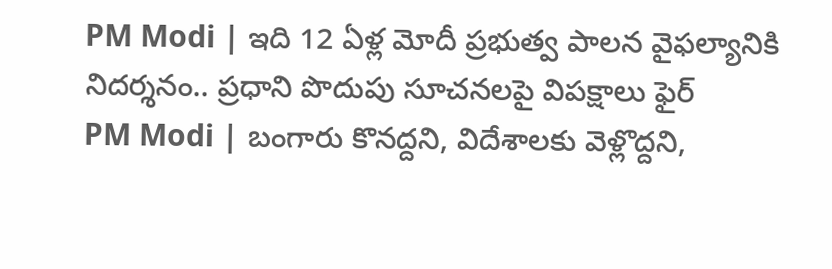PM Modi | ఇది 12 ఏళ్ల మోదీ ప్రభుత్వ పాలన వైఫల్యానికి నిదర్శనం.. ప్రధాని పొదుపు సూచనలపై విపక్షాలు ఫైర్
PM Modi | బంగారు కొనద్దని, విదేశాలకు వెళ్లొద్దని,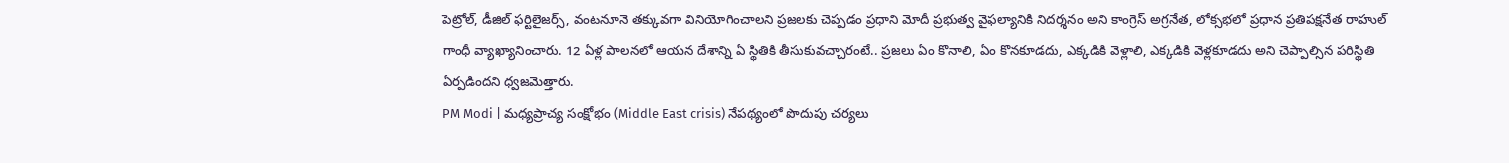పెట్రోల్, డీజిల్ ఫర్టిలైజర్స్, వంటనూనె తక్కువగా వినియోగించాలని ప్రజలకు చెప్పడం ప్రధాని మోదీ ప్రభుత్వ వైఫల్యానికి నిదర్శనం అని కాంగ్రెస్ అగ్రనేత, లోక్సభలో ప్రధాన ప్రతిపక్షనేత రాహుల్ గాంధీ వ్యాఖ్యానించారు. 12 ఏళ్ల పాలనలో ఆయన దేశాన్ని ఏ స్థితికి తీసుకువచ్చారంటే.. ప్రజలు ఏం కొనాలి, ఏం కొనకూడదు, ఎక్కడికి వెళ్లాలి, ఎక్కడికి వెళ్లకూడదు అని చెప్పాల్సిన పరిస్థితి ఏర్పడిందని ధ్వజమెత్తారు.
PM Modi | మధ్యప్రాచ్య సంక్షోభం (Middle East crisis) నేపథ్యంలో పొదుపు చర్యలు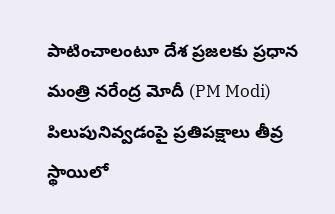పాటించాలంటూ దేశ ప్రజలకు ప్రధాన మంత్రి నరేంద్ర మోదీ (PM Modi) పిలుపునివ్వడంపై ప్రతిపక్షాలు తీవ్ర స్థాయిలో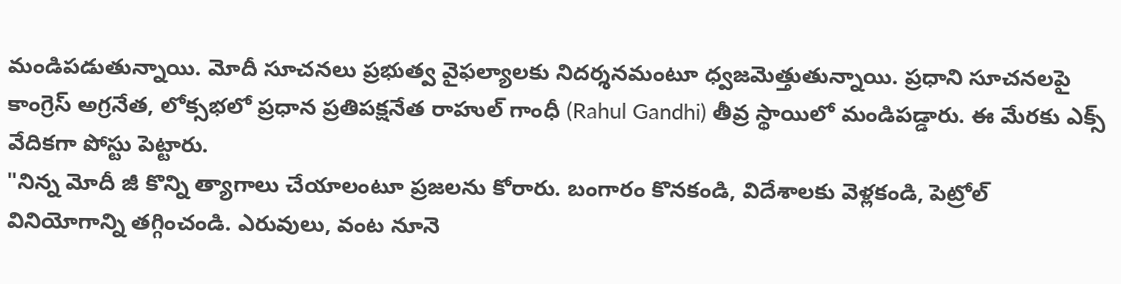మండిపడుతున్నాయి. మోదీ సూచనలు ప్రభుత్వ వైఫల్యాలకు నిదర్శనమంటూ ధ్వజమెత్తుతున్నాయి. ప్రధాని సూచనలపై కాంగ్రెస్ అగ్రనేత, లోక్సభలో ప్రధాన ప్రతిపక్షనేత రాహుల్ గాంధీ (Rahul Gandhi) తీవ్ర స్థాయిలో మండిపడ్డారు. ఈ మేరకు ఎక్స్ వేదికగా పోస్టు పెట్టారు.
"నిన్న మోదీ జీ కొన్ని త్యాగాలు చేయాలంటూ ప్రజలను కోరారు. బంగారం కొనకండి, విదేశాలకు వెళ్లకండి, పెట్రోల్ వినియోగాన్ని తగ్గించండి. ఎరువులు, వంట నూనె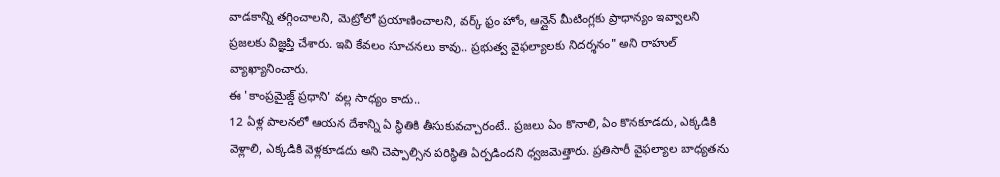వాడకాన్ని తగ్గించాలని, మెట్రోలో ప్రయాణించాలని, వర్క్ ఫ్రం హోం, ఆన్లైన్ మీటింగ్లకు ప్రాధాన్యం ఇవ్వాలని ప్రజలకు విజ్ఞప్తి చేశారు. ఇవి కేవలం సూచనలు కావు.. ప్రభుత్వ వైఫల్యాలకు నిదర్శనం" అని రాహుల్ వ్యాఖ్యానించారు.
ఈ 'కాంప్రమైజ్డ్ ప్రధాని' వల్ల సాధ్యం కాదు..
12 ఏళ్ల పాలనలో ఆయన దేశాన్ని ఏ స్థితికి తీసుకువచ్చారంటే.. ప్రజలు ఏం కొనాలి, ఏం కొనకూడదు, ఎక్కడికి వెళ్లాలి, ఎక్కడికి వెళ్లకూడదు అని చెప్పాల్సిన పరిస్థితి ఏర్పడిందని ధ్వజమెత్తారు. ప్రతిసారీ వైఫల్యాల బాధ్యతను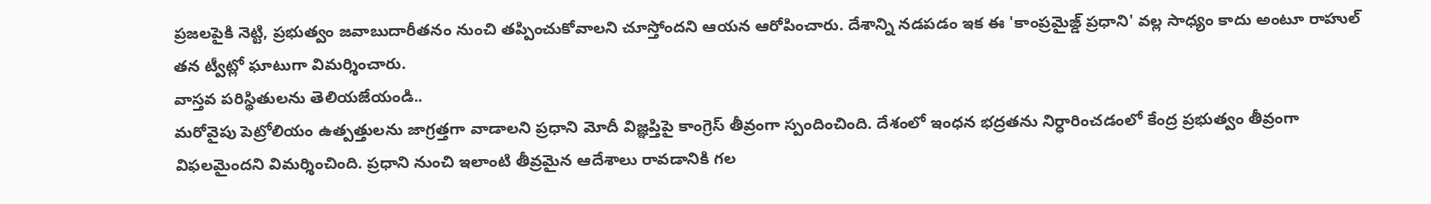ప్రజలపైకి నెట్టి, ప్రభుత్వం జవాబుదారీతనం నుంచి తప్పించుకోవాలని చూస్తోందని ఆయన ఆరోపించారు. దేశాన్ని నడపడం ఇక ఈ 'కాంప్రమైజ్డ్ ప్రధాని' వల్ల సాధ్యం కాదు అంటూ రాహుల్ తన ట్వీట్లో ఘాటుగా విమర్శించారు.
వాస్తవ పరిస్థితులను తెలియజేయండి..
మరోవైపు పెట్రోలియం ఉత్పత్తులను జాగ్రత్తగా వాడాలని ప్రధాని మోదీ విజ్ఞప్తిపై కాంగ్రెస్ తీవ్రంగా స్పందించింది. దేశంలో ఇంధన భద్రతను నిర్ధారించడంలో కేంద్ర ప్రభుత్వం తీవ్రంగా విఫలమైందని విమర్శించింది. ప్రధాని నుంచి ఇలాంటి తీవ్రమైన ఆదేశాలు రావడానికి గల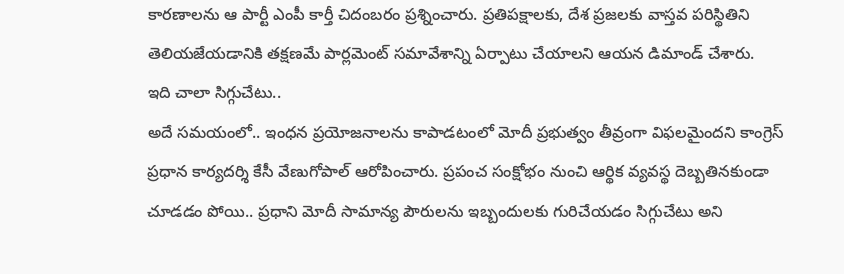కారణాలను ఆ పార్టీ ఎంపీ కార్తీ చిదంబరం ప్రశ్నించారు. ప్రతిపక్షాలకు, దేశ ప్రజలకు వాస్తవ పరిస్థితిని తెలియజేయడానికి తక్షణమే పార్లమెంట్ సమావేశాన్ని ఏర్పాటు చేయాలని ఆయన డిమాండ్ చేశారు.
ఇది చాలా సిగ్గుచేటు..
అదే సమయంలో.. ఇంధన ప్రయోజనాలను కాపాడటంలో మోదీ ప్రభుత్వం తీవ్రంగా విఫలమైందని కాంగ్రెస్ ప్రధాన కార్యదర్శి కేసీ వేణుగోపాల్ ఆరోపించారు. ప్రపంచ సంక్షోభం నుంచి ఆర్థిక వ్యవస్థ దెబ్బతినకుండా చూడడం పోయి.. ప్రధాని మోదీ సామాన్య పౌరులను ఇబ్బందులకు గురిచేయడం సిగ్గుచేటు అని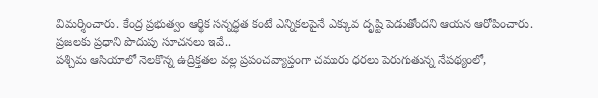విమర్శించారు. కేంద్ర ప్రభుత్వం ఆర్థిక సన్నద్ధత కంటే ఎన్నికలపైనే ఎక్కువ దృష్టి పెడుతోందని ఆయన ఆరోపించారు.
ప్రజలకు ప్రధాని పొదుపు సూచనలు ఇవే..
పశ్చిమ ఆసియాలో నెలకొన్న ఉద్రిక్తతల వల్ల ప్రపంచవ్యాప్తంగా చమురు ధరలు పెరుగుతున్న నేపథ్యంలో,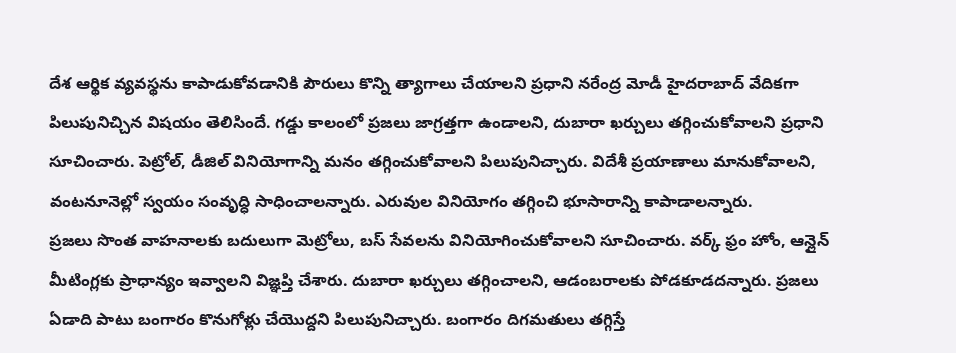దేశ ఆర్థిక వ్యవస్థను కాపాడుకోవడానికి పౌరులు కొన్ని త్యాగాలు చేయాలని ప్రధాని నరేంద్ర మోడీ హైదరాబాద్ వేదికగా పిలుపునిచ్చిన విషయం తెలిసిందే. గడ్డు కాలంలో ప్రజలు జాగ్రత్తగా ఉండాలని, దుబారా ఖర్చులు తగ్గించుకోవాలని ప్రధాని సూచించారు. పెట్రోల్, డీజిల్ వినియోగాన్ని మనం తగ్గించుకోవాలని పిలుపునిచ్చారు. విదేశీ ప్రయాణాలు మానుకోవాలని, వంటనూనెల్లో స్వయం సంవృద్ధి సాధించాలన్నారు. ఎరువుల వినియోగం తగ్గించి భూసారాన్ని కాపాడాలన్నారు.
ప్రజలు సొంత వాహనాలకు బదులుగా మెట్రోలు, బస్ సేవలను వినియోగించుకోవాలని సూచించారు. వర్క్ ఫ్రం హోం, ఆన్లైన్ మీటింగ్లకు ప్రాధాన్యం ఇవ్వాలని విజ్ఞప్తి చేశారు. దుబారా ఖర్చులు తగ్గించాలని, ఆడంబరాలకు పోడకూడదన్నారు. ప్రజలు ఏడాది పాటు బంగారం కొనుగోళ్లు చేయొద్దని పిలుపునిచ్చారు. బంగారం దిగమతులు తగ్గిస్తే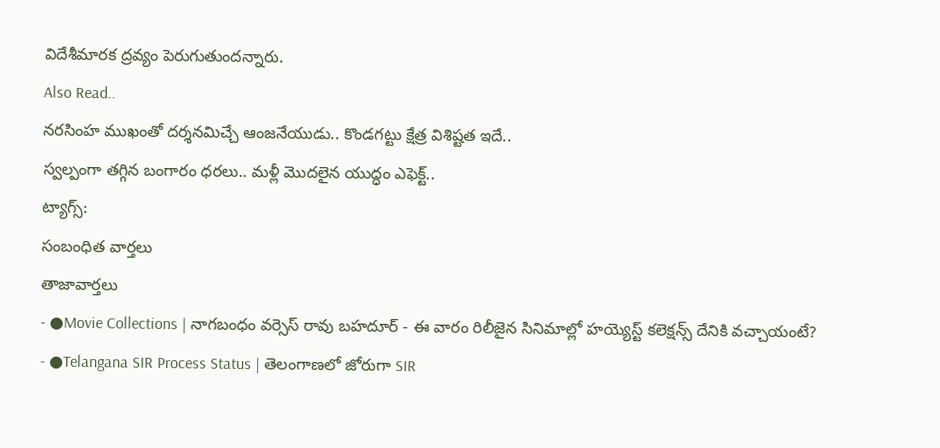విదేశీమారక ద్రవ్యం పెరుగుతుందన్నారు.
Also Read..
నరసింహ ముఖంతో దర్శనమిచ్చే ఆంజనేయుడు.. కొండగట్టు క్షేత్ర విశిష్టత ఇదే..
స్వల్పంగా తగ్గిన బంగారం ధరలు.. మళ్లీ మొదలైన యుద్ధం ఎఫెక్ట్..
ట్యాగ్స్:
సంబంధిత వార్తలు
తాజావార్తలు
- ●Movie Collections | నాగబంధం వర్సెస్ రావు బహదూర్ - ఈ వారం రిలీజైన సినిమాల్లో హయ్యెస్ట్ కలెక్షన్స్ దేనికి వచ్చాయంటే?
- ●Telangana SIR Process Status | తెలంగాణలో జోరుగా SIR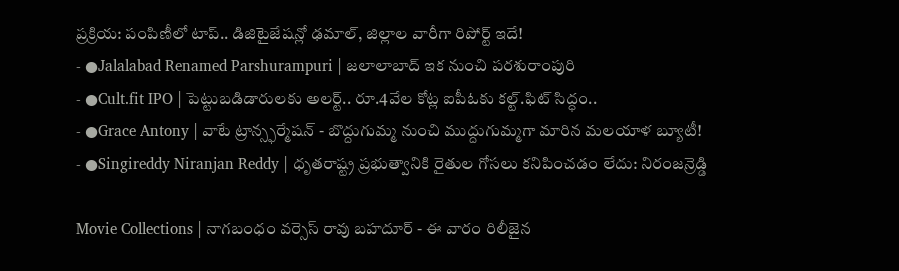ప్రక్రియ: పంపిణీలో టాప్.. డిజిటైజేషన్లో ఢమాల్, జిల్లాల వారీగా రిపోర్ట్ ఇదే!
- ●Jalalabad Renamed Parshurampuri | జలాలాబాద్ ఇక నుంచి పరశురాంపురి
- ●Cult.fit IPO | పెట్టుబడిడారులకు అలర్ట్.. రూ.4వేల కోట్ల ఐపీఓకు కల్ట్.ఫిట్ సిద్ధం..
- ●Grace Antony | వాటే ట్రాన్స్ఫర్మేషన్ - బొద్దుగుమ్మ నుంచి ముద్దుగుమ్మగా మారిన మలయాళ బ్యూటీ!
- ●Singireddy Niranjan Reddy | ధృతరాష్ట్ర ప్రభుత్వానికి రైతుల గోసలు కనిపించడం లేదు: నిరంజన్రెడ్డి

Movie Collections | నాగబంధం వర్సెస్ రావు బహదూర్ - ఈ వారం రిలీజైన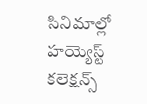సినిమాల్లో హయ్యెస్ట్ కలెక్షన్స్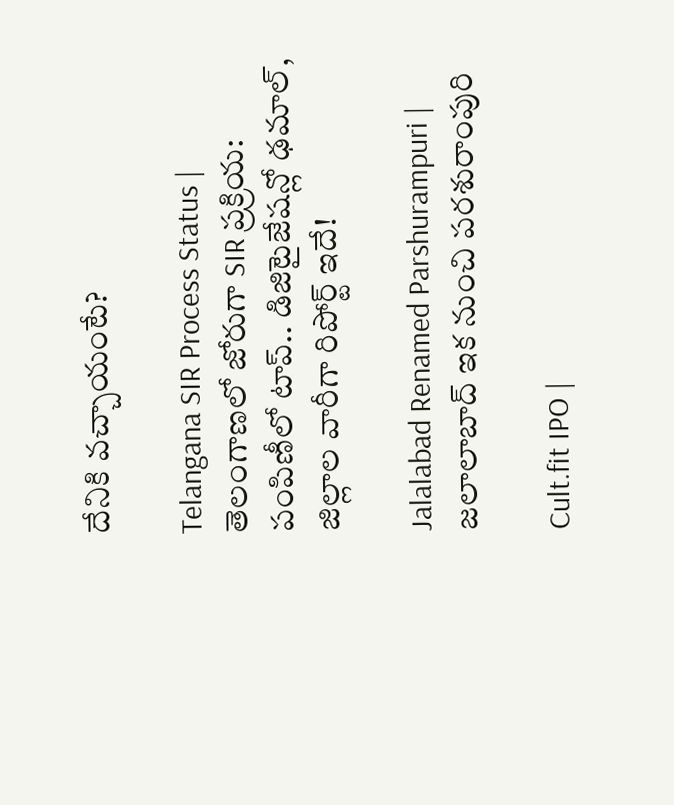దేనికి వచ్చాయంటే?

Telangana SIR Process Status | తెలంగాణలో జోరుగా SIR ప్రక్రియ: పంపిణీలో టాప్.. డిజిటైజేషన్లో ఢమాల్, జిల్లాల వారీగా రిపోర్ట్ ఇదే!

Jalalabad Renamed Parshurampuri | జలాలాబాద్ ఇక నుంచి పరశురాంపురి

Cult.fit IPO |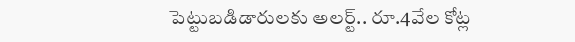పెట్టుబడిడారులకు అలర్ట్.. రూ.4వేల కోట్ల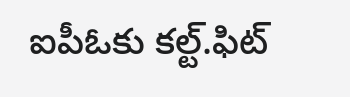ఐపీఓకు కల్ట్.ఫిట్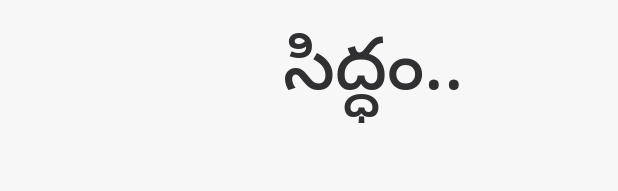సిద్ధం..